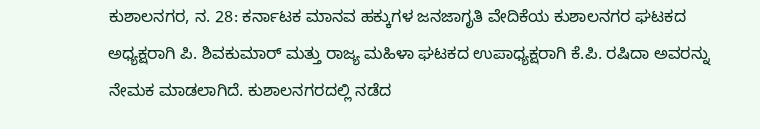ಕುಶಾಲನಗರ, ನ. 28: ಕರ್ನಾಟಕ ಮಾನವ ಹಕ್ಕುಗಳ ಜನಜಾಗೃತಿ ವೇದಿಕೆಯ ಕುಶಾಲನಗರ ಘಟಕದ ಅಧ್ಯಕ್ಷರಾಗಿ ಪಿ. ಶಿವಕುಮಾರ್ ಮತ್ತು ರಾಜ್ಯ ಮಹಿಳಾ ಘಟಕದ ಉಪಾಧ್ಯಕ್ಷರಾಗಿ ಕೆ.ಪಿ. ರಷಿದಾ ಅವರನ್ನು ನೇಮಕ ಮಾಡಲಾಗಿದೆ. ಕುಶಾಲನಗರದಲ್ಲಿ ನಡೆದ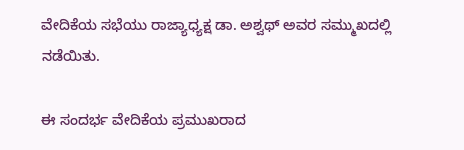ವೇದಿಕೆಯ ಸಭೆಯು ರಾಜ್ಯಾಧ್ಯಕ್ಷ ಡಾ. ಅಶ್ವಥ್ ಅವರ ಸಮ್ಮುಖದಲ್ಲಿ ನಡೆಯಿತು.

ಈ ಸಂದರ್ಭ ವೇದಿಕೆಯ ಪ್ರಮುಖರಾದ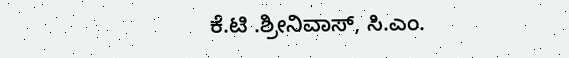ಕೆ.ಟಿ .ಶ್ರೀನಿವಾಸ್, ಸಿ.ಎಂ.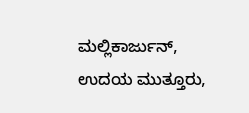ಮಲ್ಲಿಕಾರ್ಜುನ್, ಉದಯ ಮುತ್ತೂರು,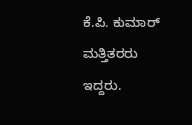ಕೆ.ಪಿ. ಕುಮಾರ್ ಮತ್ತಿತರರು ಇದ್ದರು.